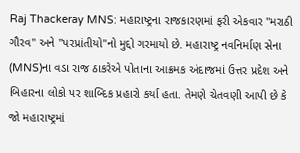Raj Thackeray MNS: મહારાષ્ટ્રના રાજકારણમાં ફરી એકવાર "મરાઠી ગૌરવ" અને "પરપ્રાંતીયો"નો મુદ્દો ગરમાયો છે. મહારાષ્ટ્ર નવનિર્માણ સેના (MNS)ના વડા રાજ ઠાકરેએ પોતાના આક્રમક અંદાજમાં ઉત્તર પ્રદેશ અને બિહારના લોકો પર શાબ્દિક પ્રહારો કર્યા હતા. તેમણે ચેતવણી આપી છે કે જો મહારાષ્ટ્રમાં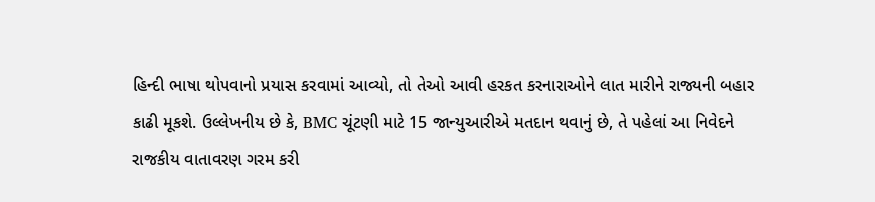હિન્દી ભાષા થોપવાનો પ્રયાસ કરવામાં આવ્યો, તો તેઓ આવી હરકત કરનારાઓને લાત મારીને રાજ્યની બહાર કાઢી મૂકશે. ઉલ્લેખનીય છે કે, BMC ચૂંટણી માટે 15 જાન્યુઆરીએ મતદાન થવાનું છે, તે પહેલાં આ નિવેદને રાજકીય વાતાવરણ ગરમ કરી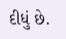દીધું છે.